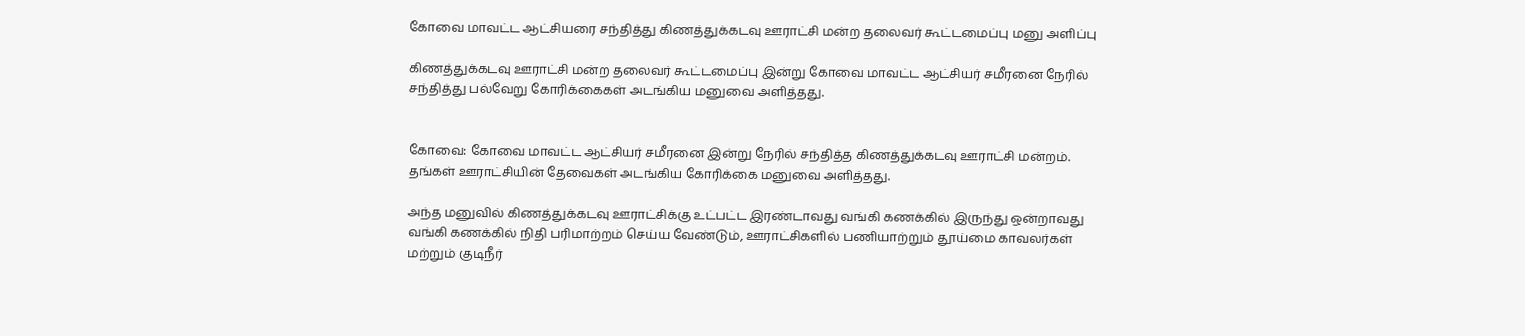கோவை மாவட்ட ஆட்சியரை சந்தித்து கிணத்துக்கடவு ஊராட்சி மன்ற தலைவர் கூட்டமைப்பு மனு அளிப்பு

கிணத்துக்கடவு ஊராட்சி மன்ற தலைவர் கூட்டமைப்பு இன்று கோவை மாவட்ட ஆட்சியர் சமீரனை நேரில் சந்தித்து பல்வேறு கோரிக்கைகள் அடங்கிய மனுவை அளித்தது.


கோவை: கோவை மாவட்ட ஆட்சியர் சமீரனை இன்று நேரில் சந்தித்த கிணத்துக்கடவு ஊராட்சி மன்றம். தங்கள் ஊராட்சியின் தேவைகள் அடங்கிய கோரிக்கை மனுவை அளித்தது.

அந்த மனுவில் கிணத்துக்கடவு ஊராட்சிக்கு உட்பட்ட இரண்டாவது வங்கி கணக்கில் இருந்து ஒன்றாவது வங்கி கணக்கில் நிதி பரிமாற்றம் செய்ய வேண்டும், ஊராட்சிகளில் பணியாற்றும் தூய்மை காவலர்கள் மற்றும் குடிநீர்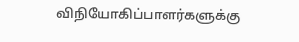விநியோகிப்பாளர்களுக்கு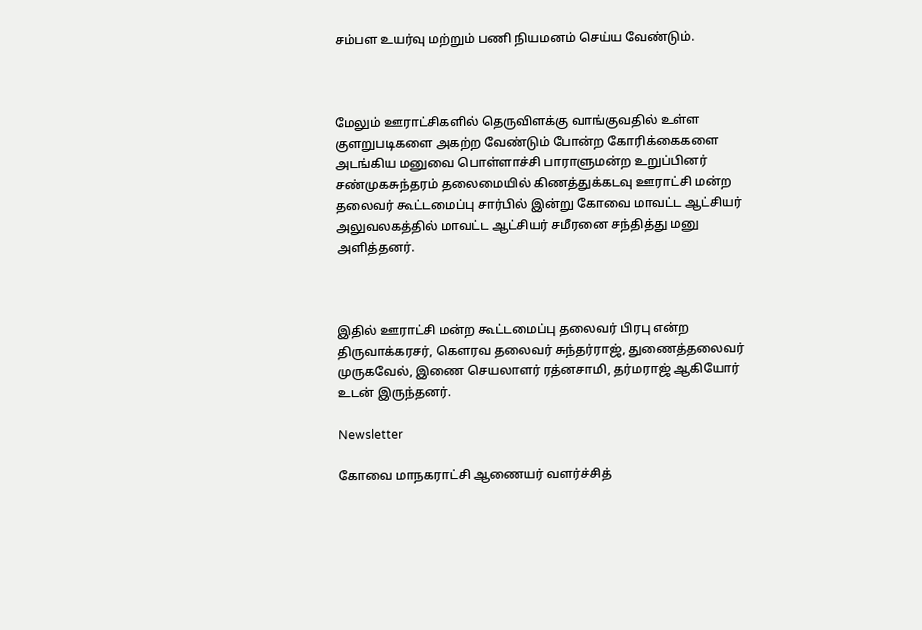சம்பள உயர்வு மற்றும் பணி நியமனம் செய்ய வேண்டும்.



மேலும் ஊராட்சிகளில் தெருவிளக்கு வாங்குவதில் உள்ள குளறுபடிகளை அகற்ற வேண்டும் போன்ற கோரிக்கைகளை அடங்கிய மனுவை பொள்ளாச்சி பாராளுமன்ற உறுப்பினர் சண்முகசுந்தரம் தலைமையில் கிணத்துக்கடவு ஊராட்சி மன்ற தலைவர் கூட்டமைப்பு சார்பில் இன்று கோவை மாவட்ட ஆட்சியர் அலுவலகத்தில் மாவட்ட ஆட்சியர் சமீரனை சந்தித்து மனு அளித்தனர்.



இதில் ஊராட்சி மன்ற கூட்டமைப்பு தலைவர் பிரபு என்ற திருவாக்கரசர், கௌரவ தலைவர் சுந்தர்ராஜ், துணைத்தலைவர் முருகவேல், இணை செயலாளர் ரத்னசாமி, தர்மராஜ் ஆகியோர் உடன் இருந்தனர்.

Newsletter

கோவை மாநகராட்சி ஆணையர் வளர்ச்சித்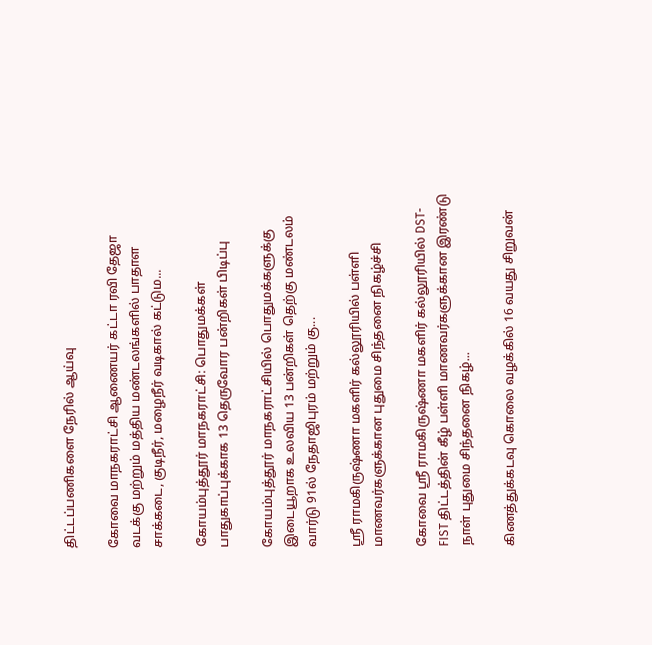திட்டப்பணிகளை நேரில் ஆய்வு

கோவை மாநகராட்சி ஆணையர் கட்டா ரவி தேஜா வடக்கு மற்றும் மத்திய மண்டலங்களில் பாதாள சாக்கடை, குடிநீர், மழைநீர் வடிகால் கட்டும...

கோயம்புத்தூர் மாநகராட்சி: பொதுமக்கள் பாதுகாப்புக்காக 13 தெருவோர பன்றிகள் பிடிப்பு

கோயம்புத்தூர் மாநகராட்சியில் பொதுமக்களுக்கு இடையூறாக உலவிய 13 பன்றிகள் தெற்கு மண்டலம் வார்டு 91ல் நேதாஜிபுரம் மற்றும் கு...

ஸ்ரீ ராமகிருஷ்ணா மகளிர் கல்லூரியில் பள்ளி மாணவர்களுக்கான புதுமை சிந்தனை நிகழ்ச்சி

கோவை ஸ்ரீ ராமகிருஷ்ணா மகளிர் கல்லூரியில் DST-FIST திட்டத்தின் கீழ் பள்ளி மாணவர்களுக்கான இரண்டு நாள் புதுமை சிந்தனை நிகழ்...

கிணத்துக்கடவு கொலை வழக்கில் 16 வயது சிறுவன்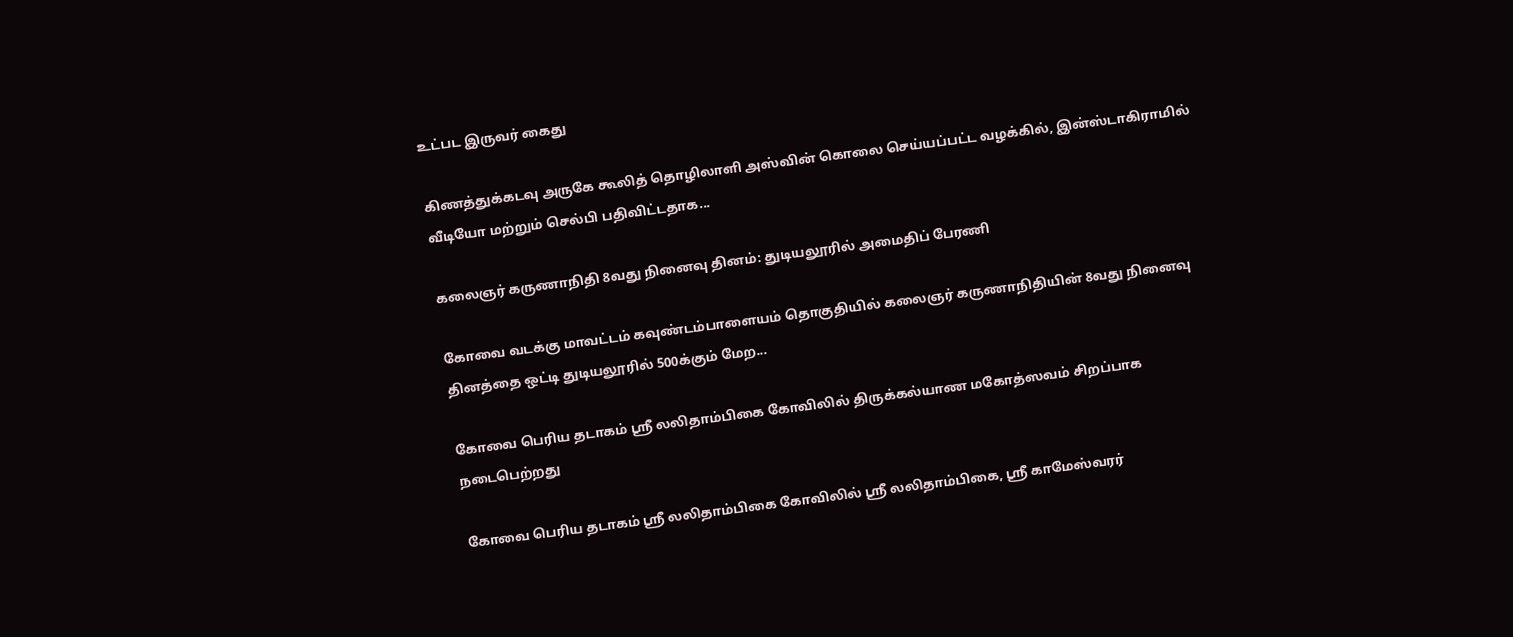உட்பட இருவர் கைது

கிணத்துக்கடவு அருகே கூலித் தொழிலாளி அஸ்வின் கொலை செய்யப்பட்ட வழக்கில், இன்ஸ்டாகிராமில் வீடியோ மற்றும் செல்பி பதிவிட்டதாக...

கலைஞர் கருணாநிதி 8வது நினைவு தினம்: துடியலூரில் அமைதிப் பேரணி

கோவை வடக்கு மாவட்டம் கவுண்டம்பாளையம் தொகுதியில் கலைஞர் கருணாநிதியின் 8வது நினைவு தினத்தை ஒட்டி துடியலூரில் 500க்கும் மேற...

கோவை பெரிய தடாகம் ஸ்ரீ லலிதாம்பிகை கோவிலில் திருக்கல்யாண மகோத்ஸவம் சிறப்பாக நடைபெற்றது

கோவை பெரிய தடாகம் ஸ்ரீ லலிதாம்பிகை கோவிலில் ஸ்ரீ லலிதாம்பிகை, ஸ்ரீ காமேஸ்வரர்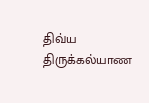திவ்ய திருக்கல்யாண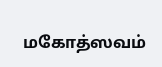மகோத்ஸவம்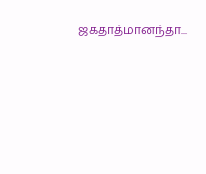ஜகதாத்மானந்தா...